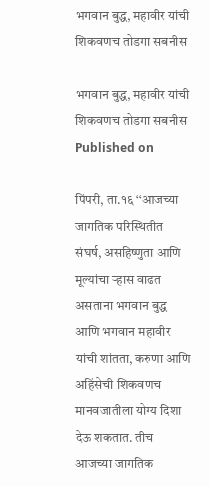भगवान बुद्ध, महावीर यांची शिकवणच तोडगा सबनीस

भगवान बुद्ध, महावीर यांची शिकवणच तोडगा सबनीस
Published on

पिंपरी, ता.१६ ‘‘आजच्या जागतिक परिस्थितीत संघर्ष, असहिष्णुता आणि मूल्यांचा ऱ्हास वाढत असताना भगवान बुद्ध आणि भगवान महावीर यांची शांतता, करुणा आणि अहिंसेची शिकवणच मानवजातीला योग्य दिशा देऊ शकतात. तीच आजच्या जागतिक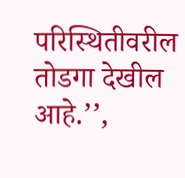परिस्थितीवरील तोडगा देखील आहे.’’,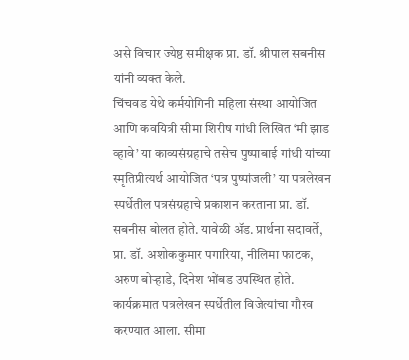असे विचार ज्येष्ठ समीक्षक प्रा. डॉ. श्रीपाल सबनीस यांनी व्यक्त केले.
चिंचवड येथे कर्मयोगिनी महिला संस्था आयोजित आणि कवयित्री सीमा शिरीष गांधी लिखित ‘मी झाड व्हावे’ या काव्यसंग्रहाचे तसेच पुष्पाबाई गांधी यांच्या स्मृतिप्रीत्यर्थ आयोजित ‘पत्र पुष्पांजली’ या पत्रलेखन स्पर्धेतील पत्रसंग्रहाचे प्रकाशन करताना प्रा. डॉ. सबनीस बोलत होते. यावेळी ॲड. प्रार्थना सदावर्ते, प्रा. डॉ. अशोककुमार पगारिया, नीलिमा फाटक, अरुण बोऱ्हाडे, दिनेश भोंबड उपस्थित होते. कार्यक्रमात पत्रलेखन स्पर्धेतील विजेत्यांचा गौरव करण्यात आला. सीमा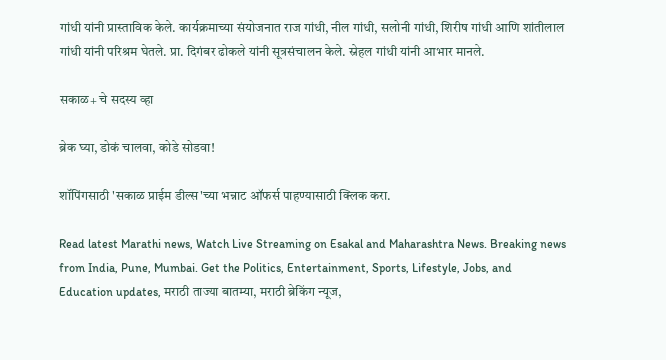गांधी यांनी प्रास्ताविक केले. कार्यक्रमाच्या संयोजनात राज गांधी, नील गांधी, सलोनी गांधी, शिरीष गांधी आणि शांतीलाल गांधी यांनी परिश्रम घेतले. प्रा. दिगंबर ढोकले यांनी सूत्रसंचालन केले. स्नेहल गांधी यांनी आभार मानले.

सकाळ+ चे सदस्य व्हा

ब्रेक घ्या, डोकं चालवा, कोडे सोडवा!

शॉपिंगसाठी 'सकाळ प्राईम डील्स'च्या भन्नाट ऑफर्स पाहण्यासाठी क्लिक करा.

Read latest Marathi news, Watch Live Streaming on Esakal and Maharashtra News. Breaking news from India, Pune, Mumbai. Get the Politics, Entertainment, Sports, Lifestyle, Jobs, and Education updates, मराठी ताज्या बातम्या, मराठी ब्रेकिंग न्यूज,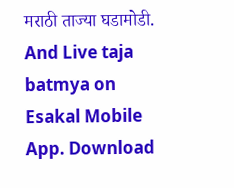मराठी ताज्या घडामोडी. And Live taja batmya on Esakal Mobile App. Download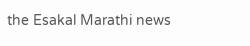the Esakal Marathi news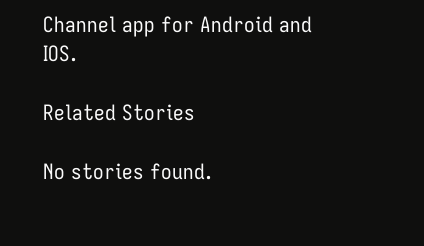Channel app for Android and IOS.

Related Stories

No stories found.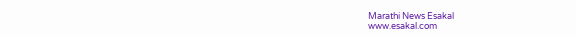Marathi News Esakal
www.esakal.com